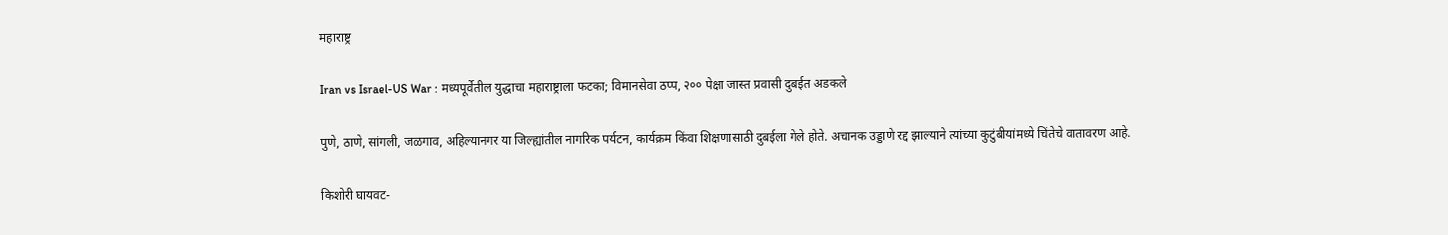महाराष्ट्र

Iran vs Israel-US War : मध्यपूर्वेतील युद्धाचा महाराष्ट्राला फटका; विमानसेवा ठप्प, २०० पेक्षा जास्त प्रवासी दुबईत अडकले

पुणे, ठाणे, सांगली, जळगाव, अहिल्यानगर या जिल्ह्यांतील नागरिक पर्यटन, कार्यक्रम किंवा शिक्षणासाठी दुबईला गेले होते. अचानक उड्डाणे रद्द झाल्याने त्यांच्या कुटुंबीयांमध्ये चिंतेचे वातावरण आहे.

किशोरी घायवट-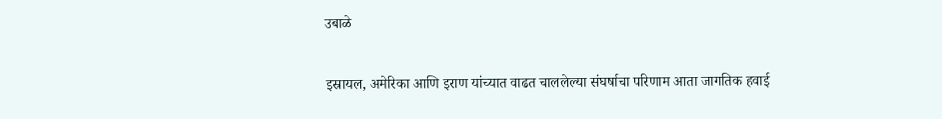उबाळे

इस्रायल, अमेरिका आणि इराण यांच्यात वाढत चाललेल्या संघर्षाचा परिणाम आता जागतिक हवाई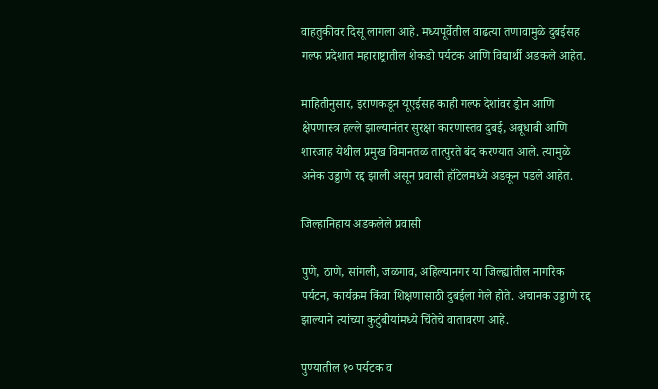वाहतुकीवर दिसू लागला आहे. मध्यपूर्वेतील वाढत्या तणावामुळे दुबईसह गल्फ प्रदेशात महाराष्ट्रातील शेकडो पर्यटक आणि विद्यार्थी अडकले आहेत.

माहितीनुसार, इराणकडून यूएईसह काही गल्फ देशांवर ड्रोन आणि क्षेपणास्त्र हल्ले झाल्यानंतर सुरक्षा कारणास्तव दुबई, अबूधाबी आणि शारजाह येथील प्रमुख विमानतळ तात्पुरते बंद करण्यात आले. त्यामुळे अनेक उड्डाणे रद्द झाली असून प्रवासी हॉटेलमध्ये अडकून पडले आहेत.

जिल्हानिहाय अडकलेले प्रवासी

पुणे, ठाणे, सांगली, जळगाव, अहिल्यानगर या जिल्ह्यांतील नागरिक पर्यटन, कार्यक्रम किंवा शिक्षणासाठी दुबईला गेले होते. अचानक उड्डाणे रद्द झाल्याने त्यांच्या कुटुंबीयांमध्ये चिंतेचे वातावरण आहे.

पुण्यातील १० पर्यटक व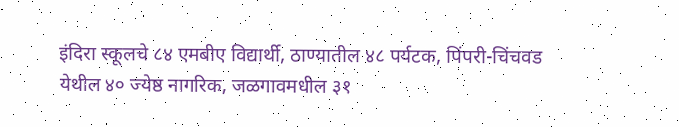इंदिरा स्कूलचे ८४ एमबीए विद्यार्थी, ठाण्यातील ४८ पर्यटक, पिंपरी-चिंचवड येथील ४० ज्येष्ठ नागरिक, जळगावमधील ३१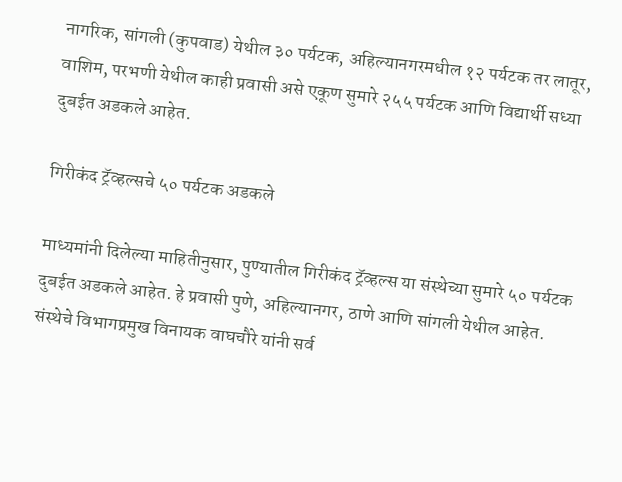नागरिक, सांगली (कुपवाड) येथील ३० पर्यटक, अहिल्यानगरमधील १२ पर्यटक तर लातूर, वाशिम, परभणी येथील काही प्रवासी असे एकूण सुमारे २५५ पर्यटक आणि विद्यार्थी सध्या दुबईत अडकले आहेत.

गिरीकंद ट्रॅव्हल्सचे ५० पर्यटक अडकले

माध्यमांनी दिलेल्या माहितीनुसार, पुण्यातील गिरीकंद ट्रॅव्हल्स या संस्थेच्या सुमारे ५० पर्यटक दुबईत अडकले आहेत. हे प्रवासी पुणे, अहिल्यानगर, ठाणे आणि सांगली येथील आहेत. संस्थेचे विभागप्रमुख विनायक वाघचौरे यांनी सर्व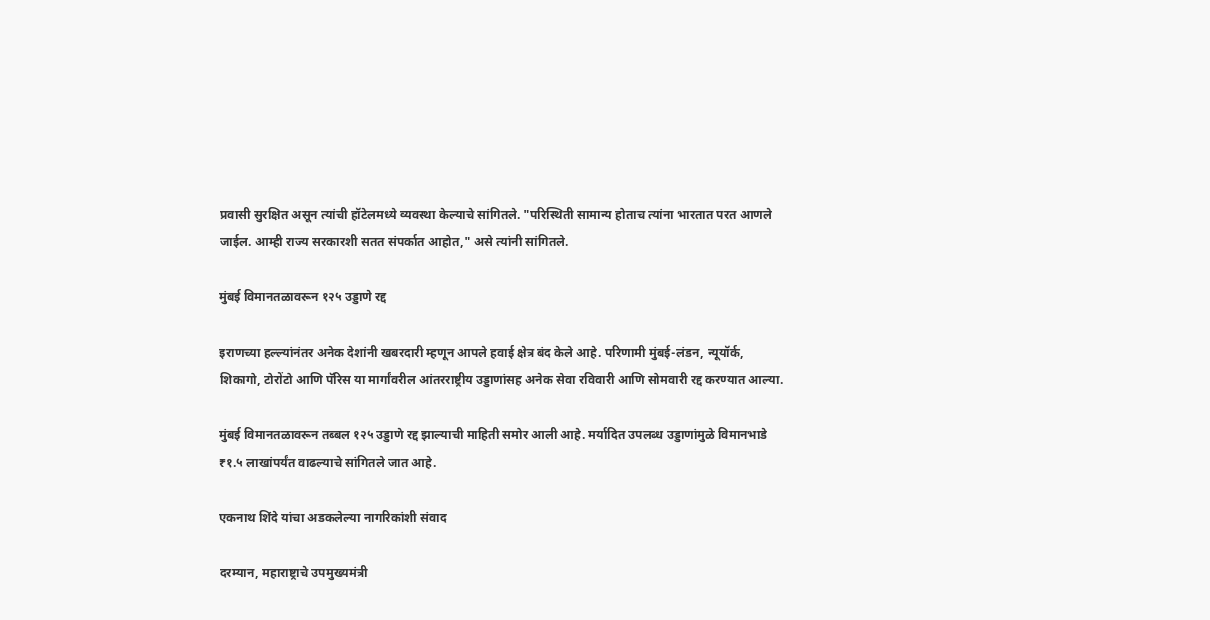प्रवासी सुरक्षित असून त्यांची हॉटेलमध्ये व्यवस्था केल्याचे सांगितले. "परिस्थिती सामान्य होताच त्यांना भारतात परत आणले जाईल. आम्ही राज्य सरकारशी सतत संपर्कात आहोत," असे त्यांनी सांगितले.

मुंबई विमानतळावरून १२५ उड्डाणे रद्द

इराणच्या हल्ल्यांनंतर अनेक देशांनी खबरदारी म्हणून आपले हवाई क्षेत्र बंद केले आहे. परिणामी मुंबई-लंडन, न्यूयॉर्क, शिकागो, टोरोंटो आणि पॅरिस या मार्गांवरील आंतरराष्ट्रीय उड्डाणांसह अनेक सेवा रविवारी आणि सोमवारी रद्द करण्यात आल्या.

मुंबई विमानतळावरून तब्बल १२५ उड्डाणे रद्द झाल्याची माहिती समोर आली आहे. मर्यादित उपलब्ध उड्डाणांमुळे विमानभाडे ₹१.५ लाखांपर्यंत वाढल्याचे सांगितले जात आहे.

एकनाथ शिंदे यांचा अडकलेल्या नागरिकांशी संवाद

दरम्यान, महाराष्ट्राचे उपमुख्यमंत्री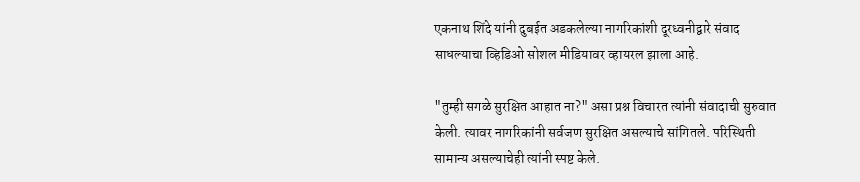एकनाथ शिंदे यांनी दुबईत अडकलेल्या नागरिकांशी दूरध्वनीद्वारे संवाद साधल्याचा व्हिडिओ सोशल मीडियावर व्हायरल झाला आहे.

"तुम्ही सगळे सुरक्षित आहात ना?" असा प्रश्न विचारत त्यांनी संवादाची सुरुवात केली. त्यावर नागरिकांनी सर्वजण सुरक्षित असल्याचे सांगितले. परिस्थिती सामान्य असल्याचेही त्यांनी स्पष्ट केले.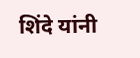शिंदे यांनी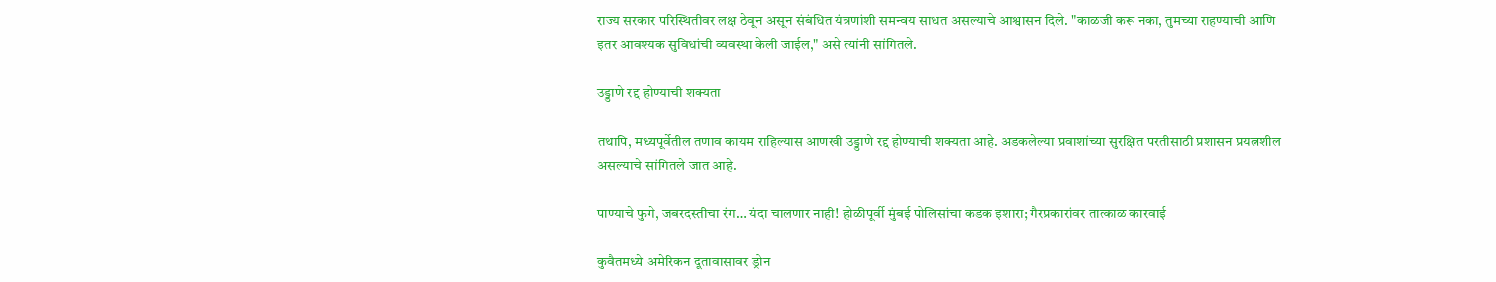राज्य सरकार परिस्थितीवर लक्ष ठेवून असून संबंधित यंत्रणांशी समन्वय साधत असल्याचे आश्वासन दिले. "काळजी करू नका, तुमच्या राहण्याची आणि इतर आवश्यक सुविधांची व्यवस्था केली जाईल," असे त्यांनी सांगितले.

उड्डाणे रद्द होण्याची शक्यता

तथापि, मध्यपूर्वेतील तणाव कायम राहिल्यास आणखी उड्डाणे रद्द होण्याची शक्यता आहे. अडकलेल्या प्रवाशांच्या सुरक्षित परतीसाठी प्रशासन प्रयत्नशील असल्याचे सांगितले जात आहे.

पाण्याचे फुगे, जबरदस्तीचा रंग… यंदा चालणार नाही! होळीपूर्वी मुंबई पोलिसांचा कडक इशारा; गैरप्रकारांवर तात्काळ कारवाई

कुवैतमध्ये अमेरिकन दूतावासावर ड्रोन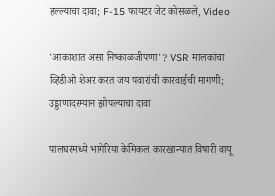हल्ल्याचा दावा; F-15 फायटर जेट कोसळले, Video

'आकाशात असा निष्काळजीपणा'? VSR मालकांचा व्हिडीओ शेअर करत जय पवारांची कारवाईची मागणी; उड्डाणादरम्यान झोपल्याचा दावा

पालघरमध्ये भागेरिया केमिकल कारखान्यात विषारी वायू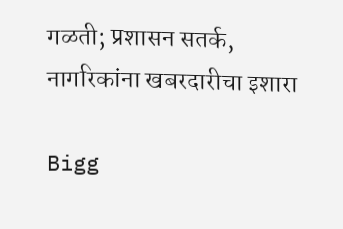गळती; प्रशासन सतर्क, नागरिकांना खबरदारीचा इशारा

Bigg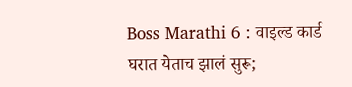Boss Marathi 6 : वाइल्ड कार्ड घरात येताच झालं सुरू;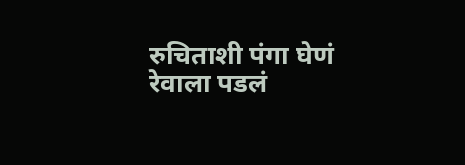रुचिताशी पंगा घेणं रेवाला पडलं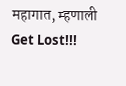महागात, म्हणाली Get Lost!!!